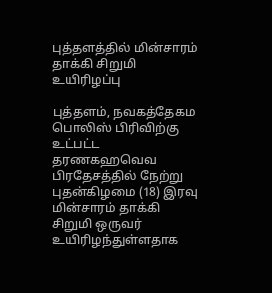புத்தளத்தில் மின்சாரம் தாக்கி சிறுமி உயிரிழப்பு

புத்தளம், நவகத்தேகம பொலிஸ் பிரிவிற்கு உட்பட்ட தரணகஹவெவ பிரதேசத்தில் நேற்று புதன்கிழமை (18) இரவு மின்சாரம் தாக்கி சிறுமி ஒருவர் உயிரிழந்துள்ளதாக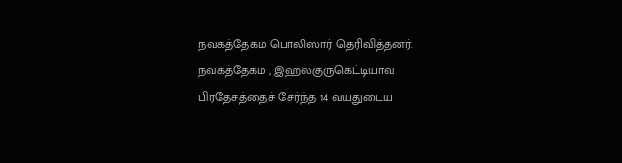நவகத்தேகம பொலிஸார் தெரிவித்தனர். நவகத்தேகம , இஹலகுருகெட்டியாவ பிரதேசத்தைச் சேர்ந்த 14 வயதுடைய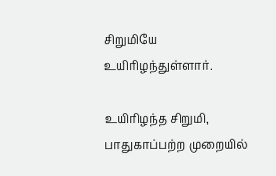சிறுமியே உயிரிழந்துள்ளார்.

உயிரிழந்த சிறுமி, பாதுகாப்பற்ற முறையில்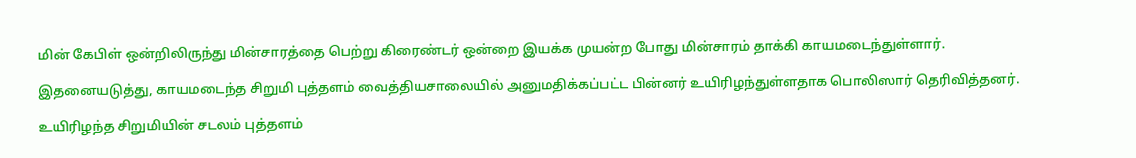மின் கேபிள் ஒன்றிலிருந்து மின்சாரத்தை பெற்று கிரைண்டர் ஒன்றை இயக்க முயன்ற போது மின்சாரம் தாக்கி காயமடைந்துள்ளார்.

இதனையடுத்து, காயமடைந்த சிறுமி புத்தளம் வைத்தியசாலையில் அனுமதிக்கப்பட்ட பின்னர் உயிரிழந்துள்ளதாக பொலிஸார் தெரிவித்தனர்.

உயிரிழந்த சிறுமியின் சடலம் புத்தளம்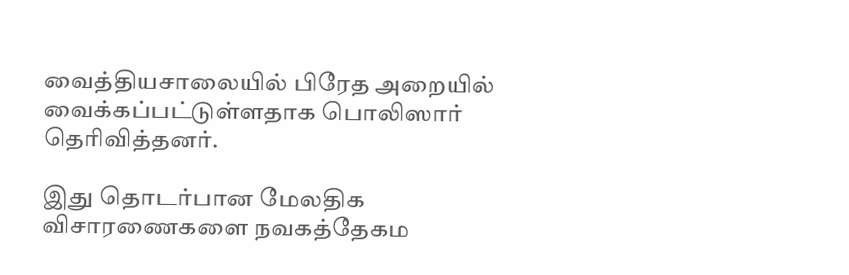வைத்தியசாலையில் பிரேத அறையில் வைக்கப்பட்டுள்ளதாக பொலிஸார் தெரிவித்தனர்.

இது தொடர்பான மேலதிக விசாரணைகளை நவகத்தேகம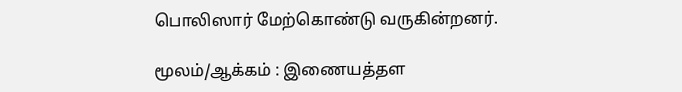பொலிஸார் மேற்கொண்டு வருகின்றனர்.

மூலம்/ஆக்கம் : இணையத்தள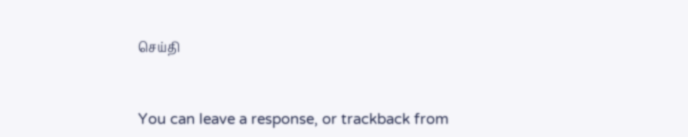செய்தி


You can leave a response, or trackback from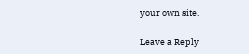your own site.

Leave a Reply